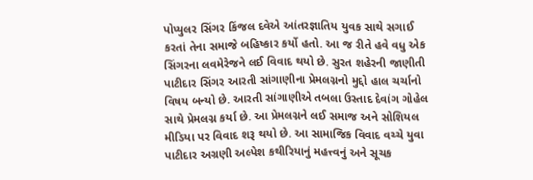પોપ્યુલર સિંગર કિંજલ દવેએ આંતરજ્ઞાતિય યુવક સાથે સગાઈ કરતાં તેના સમાજે બહિષ્કાર કર્યો હતો. આ જ રીતે હવે વધુ એક સિંગરના લવમેરેજને લઈ વિવાદ થયો છે. સુરત શહેરની જાણીતી પાટીદાર સિંગર આરતી સાંગાણીના પ્રેમલગ્નનો મુદ્દો હાલ ચર્ચાનો વિષય બન્યો છે. આરતી સાંગાણીએ તબલા ઉસ્તાદ દેવાંગ ગોહેલ સાથે પ્રેમલગ્ન કર્યા છે. આ પ્રેમલગ્નને લઈ સમાજ અને સોશિયલ મીડિયા પર વિવાદ શરૂ થયો છે. આ સામાજિક વિવાદ વચ્ચે યુવા પાટીદાર અગ્રણી અલ્પેશ કથીરિયાનું મહત્ત્વનું અને સૂચક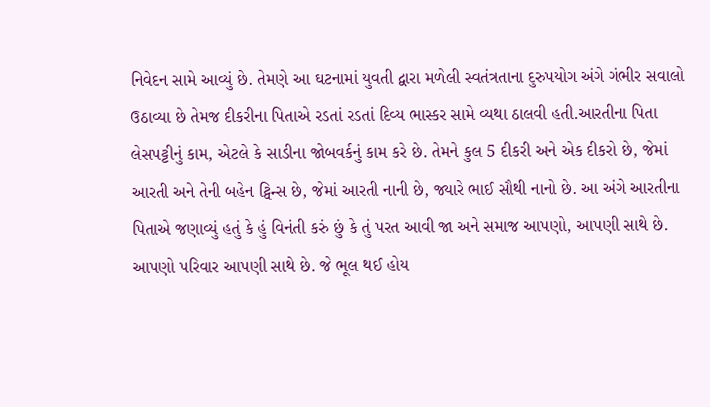નિવેદન સામે આવ્યું છે. તેમણે આ ઘટનામાં યુવતી દ્વારા મળેલી સ્વતંત્રતાના દુરુપયોગ અંગે ગંભીર સવાલો ઉઠાવ્યા છે તેમજ દીકરીના પિતાએ રડતાં રડતાં દિવ્ય ભાસ્કર સામે વ્યથા ઠાલવી હતી.આરતીના પિતા લેસપટ્ટીનું કામ, એટલે કે સાડીના જોબવર્કનું કામ કરે છે. તેમને કુલ 5 દીકરી અને એક દીકરો છે, જેમાં આરતી અને તેની બહેન ટ્વિન્સ છે, જેમાં આરતી નાની છે, જ્યારે ભાઈ સૌથી નાનો છે. આ અંગે આરતીના પિતાએ જણાવ્યું હતું કે હું વિનંતી કરું છું કે તું પરત આવી જા અને સમાજ આપણો, આપણી સાથે છે. આપણો પરિવાર આપણી સાથે છે. જે ભૂલ થઈ હોય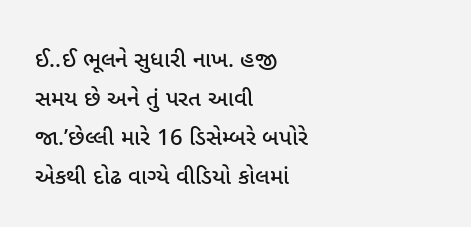ઈ..ઈ ભૂલને સુધારી નાખ. હજી સમય છે અને તું પરત આવી જા.’છેલ્લી મારે 16 ડિસેમ્બરે બપોરે એકથી દોઢ વાગ્યે વીડિયો કોલમાં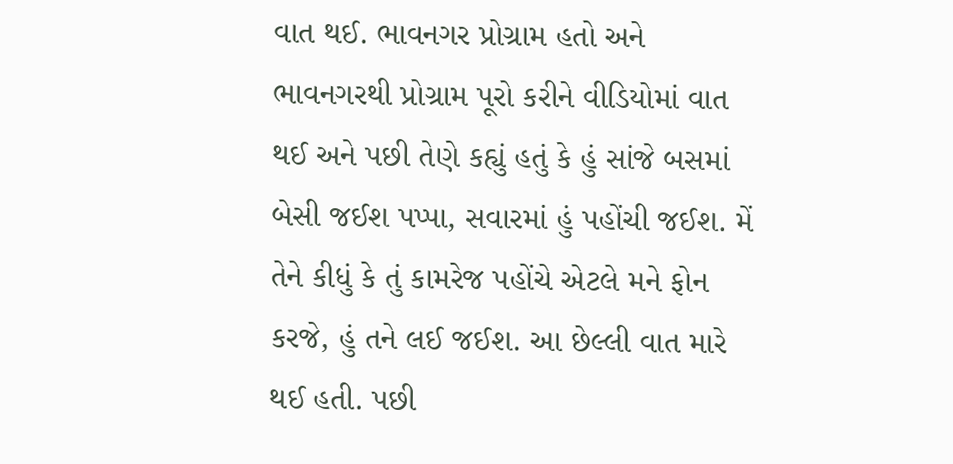વાત થઈ. ભાવનગર પ્રોગ્રામ હતો અને ભાવનગરથી પ્રોગ્રામ પૂરો કરીને વીડિયોમાં વાત થઈ અને પછી તેણે કહ્યું હતું કે હું સાંજે બસમાં બેસી જઈશ પપ્પા, સવારમાં હું પહોંચી જઈશ. મેં તેને કીધું કે તું કામરેજ પહોંચે એટલે મને ફોન કરજે, હું તને લઈ જઈશ. આ છેલ્લી વાત મારે થઈ હતી. પછી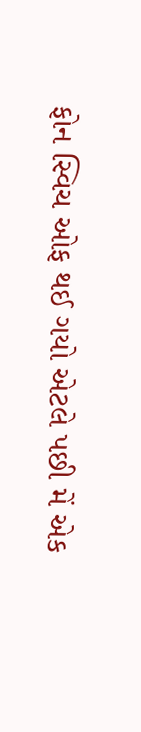ફોન સ્વિચ ઓફ થઈ ગયો એટલે પછી મેં એક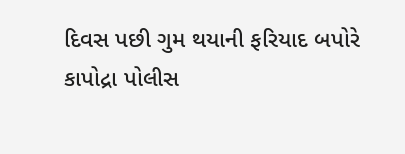દિવસ પછી ગુમ થયાની ફરિયાદ બપોરે કાપોદ્રા પોલીસ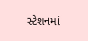સ્ટેશનમાં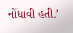નોંધાવી હતી.’